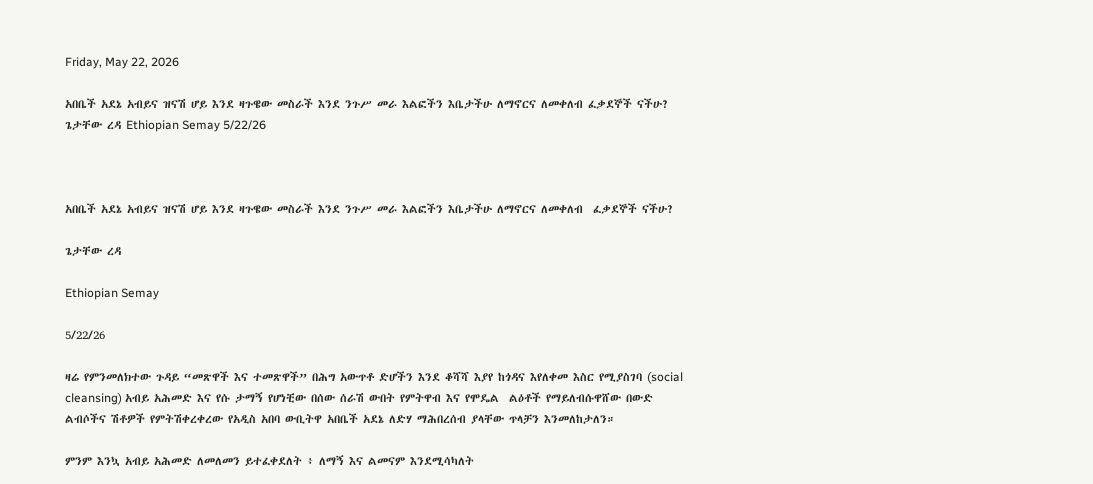Friday, May 22, 2026

አበቤች አደኔ አብይና ዝናሽ ሆይ እንደ ዛጉዌው መስራች እንደ ንጉሥ መራ እልፎችን እቤታችሁ ለማኖርና ለመቀለብ ፈቃደኞች ናችሁ? ጌታቸው ረዳ Ethiopian Semay 5/22/26



አበቤች አደኔ አብይና ዝናሽ ሆይ እንደ ዛጉዌው መስራች እንደ ንጉሥ መራ እልፎችን እቤታችሁ ለማኖርና ለመቀለብ  ፈቃደኞች ናችሁ?

ጌታቸው ረዳ

Ethiopian Semay

5/22/26

ዛሬ የምንመለክተው ጉዳይ “መጽዋች እና ተመጽዋች” በሕግ አውጥቶ ድሆችን እንደ ቆሻሻ እያየ ከጎዳና እየለቀመ እስር የሚያስገባ (social cleansing) አብይ አሕመድ እና የሱ ታማኝ የሆነቺው በሰው ሰራሽ ውበት የምትዋብ እና የሞዴል  ልዕቶች የማይለብሱዋሸው በውድ ልብሶችና ሽቶዎች የምትሽቀረቀረው የአዲስ አበባ ውቢትዋ አበቤች አደኔ ለድሃ ማሕበረሰብ ያላቸው ጥላቻን እንመለከታለን።

ምንም እንኳ አብይ አሕመድ ለመለመን ይተፈቀደለት ፥ ለማኝ እና ልመናም እንደሚሳካለት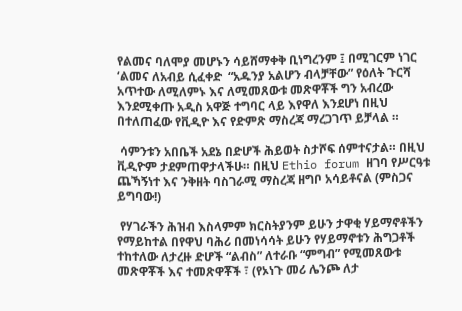የልመና ባለሞያ መሆኑን ሳይሸማቀቅ ቢነግረንም ፤ በሚገርም ነገር ‘ልመና ለአብይ ሲፈቀድ  “አዱንያ አልሆን ብላቻቸው” የዕለት ጉርሻ አጥተው ለሚለምኑ እና ለሚመጸውቱ መጽዋቾች ግን አብረው እንደሚቀጡ አዲስ አዋጅ ተግባር ላይ እየዋለ እንደሆነ በዚህ በተለጠፈው የቪዲዮ እና የድምጽ ማስረጃ ማረጋገጥ ይቻላል ።

 ሳምንቱን አበቤች አደኔ በድሆች ሕይወት ስታሾፍ ሰምተናታል። በዚህ ቪዲዮም ታደምጠዋታላችሁ። በዚህ Ethio forum ዘገባ የሥርዓቱ ጨኻኝነተ እና ንቅዘት ባስገራሚ ማስረጃ ዘግቦ አሳይቶናል (ምስጋና ይግባው!)

 የሃገራችን ሕዝብ እስላምም ክርስትያንም ይሁን ታዋቂ ሃይማኖቶችን የማይከተል በየዋህ ባሕሪ በመነሳሳት ይሁን የሃይማኖቱን ሕግጋቶች ተከተለው ለታረዙ ድሆች “ልብስ” ለተራቡ “ምግብ” የሚመጸውቱ መጽዋቾች እና ተመጽዋቾች ፣ (የኦነጉ መሪ ሌንጮ ለታ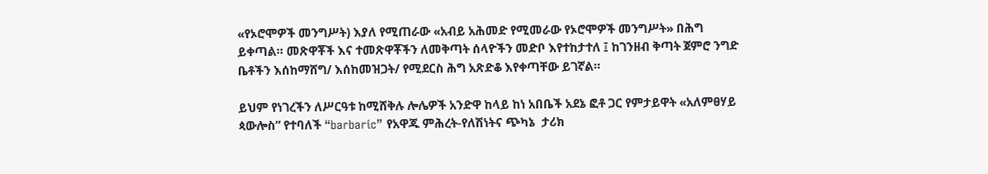«የኦሮሞዎች መንግሥት) እያለ የሚጠራው «አብይ አሕመድ የሚመራው የኦሮሞዎች መንግሥት» በሕግ ይቀጣል። መጽዋቾች እና ተመጽዋቾችን ለመቅጣት ሰላዮችን መድቦ እየተከታተለ ፤ ከገንዘብ ቅጣት ጀምሮ ንግድ ቤቶችን እሰከማሸግ/ እሰከመዝጋት/ የሚደርስ ሕግ አጽድቆ እየቀጣቸው ይገኛል።

ይህም የነገረችን ለሥርዓቱ ከሚሸቅሉ ሎሌዎች አንድዋ ከላይ ከነ አበቤች አደኔ ፎቶ ጋር የምታይዋት «አለምፀሃይ ጳውሎስ” የተባለች “barbaric” የአዋጁ ምሕረት-የለሽነትና ጭካኔ  ታሪክ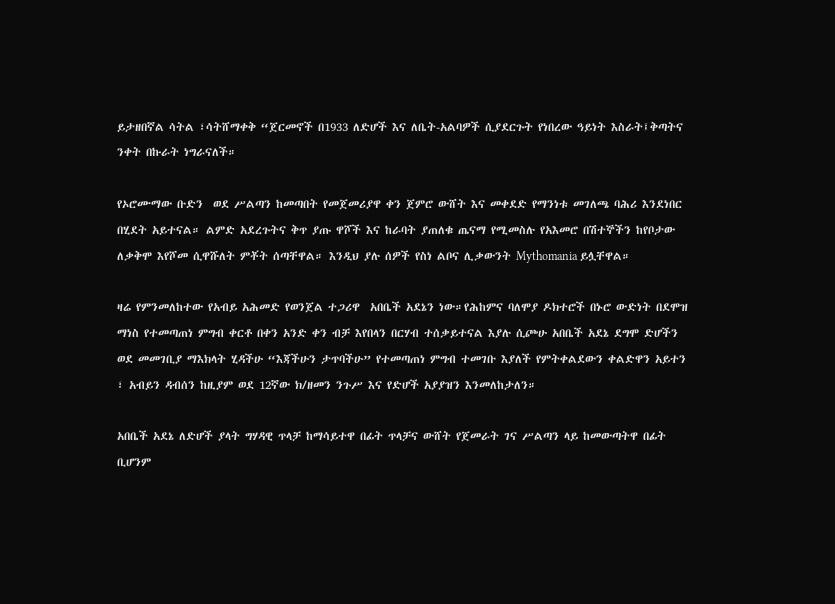ይታዘበኛል ሳትል ፣ሳትሸማቀቅ “ጀርመኖች በ1933 ለድሆች እና ለቤት-አልባዎች ሲያደርጉት የነበረው ዓይነት እስራት፤ቅጣትና ንቀት በኩራት ነግራናለች።

የኦሮሙማው ቡድን  ወደ ሥልጣን ከመጣበት የመጀመሪያዋ ቀን ጀምሮ ውሸት እና መቀደድ የማንነቱ መገለጫ ባሕሪ እንደነበር በሂደት አይተናል። ልምድ አደረጉትና ቅጥ ያጡ ዋሾች እና ከራባት ያጠለቁ ጤናማ የሚመስሉ የአእመሮ በሽተኞችን ከየቦታው ለቃቅሞ እየሾመ ሲዋሹለት ምቾት ሰጣቸዋል። እንዲህ ያሉ ሰዎች የስነ ልቦና ሊቃውንት Mythomania ይሏቸዋል።

ዛሬ የምንመለከተው የአብይ አሕመድ የወንጀል ተጋሪዋ  አበቤች አደኔን ነው።የሕከምና ባለሞያ ዶክተሮች በኑሮ ውድነት በደሞዝ ማነስ የተመጣጠነ ምግብ ቀርቶ በቀን አንድ ቀን ብቻ እየበላን በርሃብ ተሰቃይተናል እያሉ ሲጮሁ አበቤች አደኔ ደግሞ ድሆችን ወደ መመገቢያ ማእክላት ሂዳችሁ “እጃችሁን ታጥባችሁ” የተመጣጠነ ምግብ ተመገቡ እያለች የምትቀልደውን ቀልድዋን አይተን ፣ አብይን ዳብሰን ከዚያም ወደ 12ኛው ክ/ዘመን ንጉሥ እና የድሆች አያያዝን እንመለከታለን።

አበቤች አደኔ ለድሆች ያላት ግሃዳዊ ጥላቻ ከማሳይተዋ በፊት ጥላቻና ውሸት የጀመራት ገና ሥልጣን ላይ ከመውጣትዋ በፊት ቢሆንም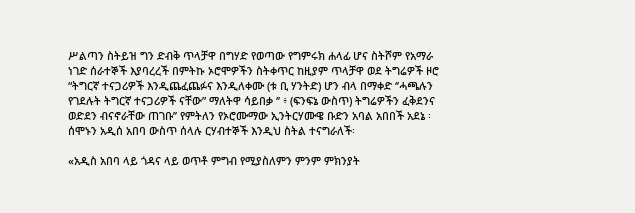ሥልጣን ስትይዝ ግን ድብቅ ጥላቻዋ በግሃድ የወጣው የግምሩክ ሐላፊ ሆና ስትሾም የአማራ ነገድ ሰራተኞች እያባረረች በምትኩ ኦሮሞዎችን ስትቀጥር ከዚያም ጥላቻዋ ወደ ትግሬዎች ዞሮ “ትግርኛ ተናጋሪዎች እንዲጨፈጨፉና እንዲለቀሙ (ቱ ቢ ሃንትድ) ሆን ብላ በማቀድ ‘’ሓጫሉን የገደሉት ትግርኛ ተናጋሪዎች ናቸው” ማለትዋ ሳይበቃ ‘’ ፥ (ፍንፍኔ ውስጥ) ትግሬዎችን ፈቅደንና ወድደን ብናኖራቸው ጠገቡ’’ የምትለን የኦሮሙማው ኢንትርሃሙዌ ቡድን አባል አበበች አደኔ ፡ ሰሞኑን አዲሰ አበባ ውስጥ ሰላሉ ርሃብተኞች እንዲህ ስትል ተናግራለች፡

«አዲስ አበባ ላይ ጎዳና ላይ ወጥቶ ምግብ የሚያስለምን ምንም ምክንያት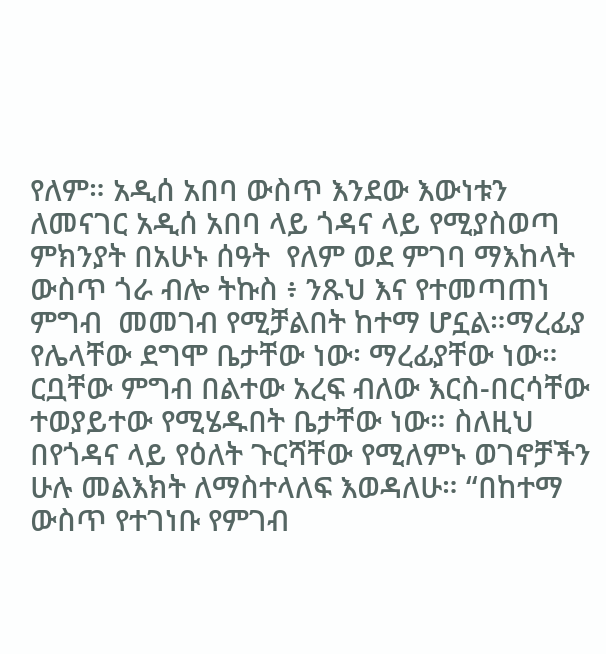የለም። አዲሰ አበባ ውስጥ እንደው እውነቱን ለመናገር አዲሰ አበባ ላይ ጎዳና ላይ የሚያስወጣ ምክንያት በአሁኑ ሰዓት  የለም ወደ ምገባ ማእከላት ውስጥ ጎራ ብሎ ትኩስ ፥ ንጹህ እና የተመጣጠነ ምግብ  መመገብ የሚቻልበት ከተማ ሆኗል።ማረፊያ የሌላቸው ደግሞ ቤታቸው ነው፡ ማረፊያቸው ነው። ርቧቸው ምግብ በልተው አረፍ ብለው እርስ-በርሳቸው ተወያይተው የሚሄዱበት ቤታቸው ነው። ስለዚህ በየጎዳና ላይ የዕለት ጉርሻቸው የሚለምኑ ወገኖቻችን ሁሉ መልእክት ለማስተላለፍ እወዳለሁ። “በከተማ ውስጥ የተገነቡ የምገብ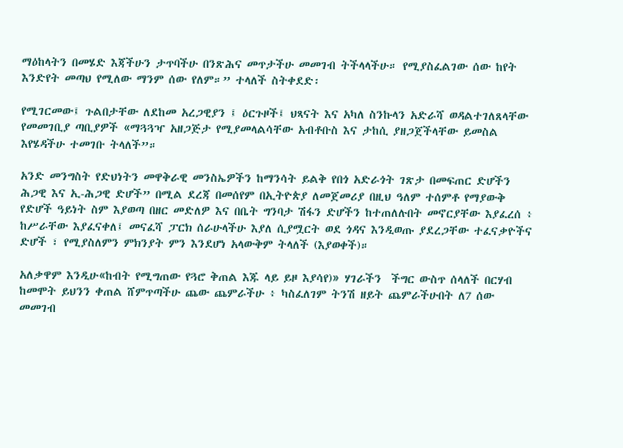ማዕከላትን በመሄድ እጃችሁን ታጥባችሁ በንጽሕና መጥታችሁ መመገብ ትችላላችሁ። የሚያስፈልገው ሰው ከየት እንድየት መጣህ የሚለው ማንም ሰው የለም።” ተላለች ስትቀደድ፡

የሚገርመው፤ ጉልበታቸው ለደከመ አረጋዊያን ፤ ዕርጉዞች፤ ህጻናት እና አካለ ስንኩላን አድራሻ ወዳልተገለጸላቸው የመመገቢያ ጣቢያዎች «ማጓጓዣ አዘጋጅታ የሚያመላልሳቸው አብቶቡስ እና ታከሲ ያዘጋጀችላቸው ይመስል እየሄዳችሁ ተመገቡ ትላለች”።

አንድ መንግስት የድህነትን መዋቅራዊ መንስኤዎችን ከማንሳት ይልቅ የበጎ አድራጎት ገጽታ በመፍጠር ድሆችን ሕጋዊ እና ኢ-ሕጋዊ ድሆች” በሚል ደረጃ በመሰየም በኢትዮጵያ ለመጀመሪያ በዚህ ዓለም ተሰምቶ የማያውቅ የድሆች ዓይነት ስም እያወጣ በዘር መድለዎ እና በቤት ግንባታ ሽፋን ድሆችን ከተጠለሉበት መኖርያቸው እያፈረሰ ፥ ከሥራቸው እያፈናቀለ፤ መናፈሻ ፓርክ ሰራሁላችሁ እያለ ሲያሟርት ወደ ጎዳና እንዲወጡ ያደረጋቸው ተፈናቃዮችና  ድሆች ፣ የሚያስለምን ምክንያት ምን እንደሆነ አላውቅም ትላለች (እያወቀች)።

አለቃዋም እንዲሁ«ከብት የሚግጠው የጓሮ ቅጠል እጁ ላይ ይዞ እያሳየ)» ሃገራችን  ችግር ውስጥ ሰላለች በርሃብ ከመሞት ይህንን ቀጠል ሸምጥጣችሁ ጨው ጨምራችሁ ፥ ካስፈለገም ትንሽ ዘይት ጨምራችሁበት ለ7 ሰው መመገብ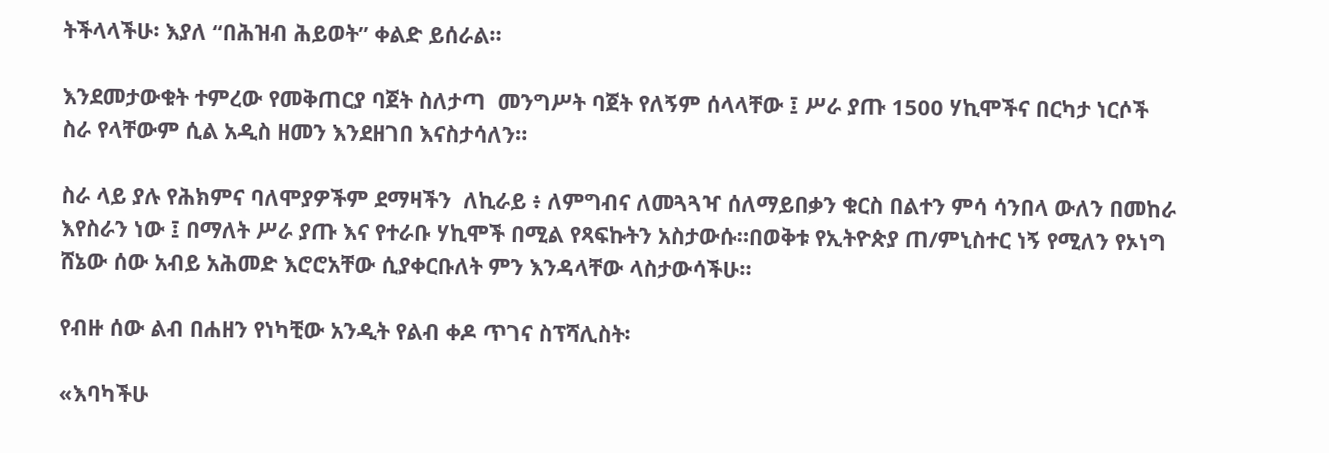ትችላላችሁ፡ እያለ “በሕዝብ ሕይወት” ቀልድ ይሰራል።

እንደመታውቁት ተምረው የመቅጠርያ ባጀት ስለታጣ  መንግሥት ባጀት የለኝም ሰላላቸው ፤ ሥራ ያጡ 1500 ሃኪሞችና በርካታ ነርሶች ስራ የላቸውም ሲል አዲስ ዘመን እንደዘገበ እናስታሳለን።

ስራ ላይ ያሉ የሕክምና ባለሞያዎችም ደማዛችን  ለኪራይ ፥ ለምግብና ለመጓጓዣ ሰለማይበቃን ቁርስ በልተን ምሳ ሳንበላ ውለን በመከራ እየስራን ነው ፤ በማለት ሥራ ያጡ እና የተራቡ ሃኪሞች በሚል የጻፍኩትን አስታውሱ።በወቅቱ የኢትዮጵያ ጠ/ምኒስተር ነኝ የሚለን የኦነግ ሸኔው ሰው አብይ አሕመድ እሮሮአቸው ሲያቀርቡለት ምን እንዳላቸው ላስታውሳችሁ።

የብዙ ሰው ልብ በሐዘን የነካቺው አንዲት የልብ ቀዶ ጥገና ስፕሻሊስት፡

«እባካችሁ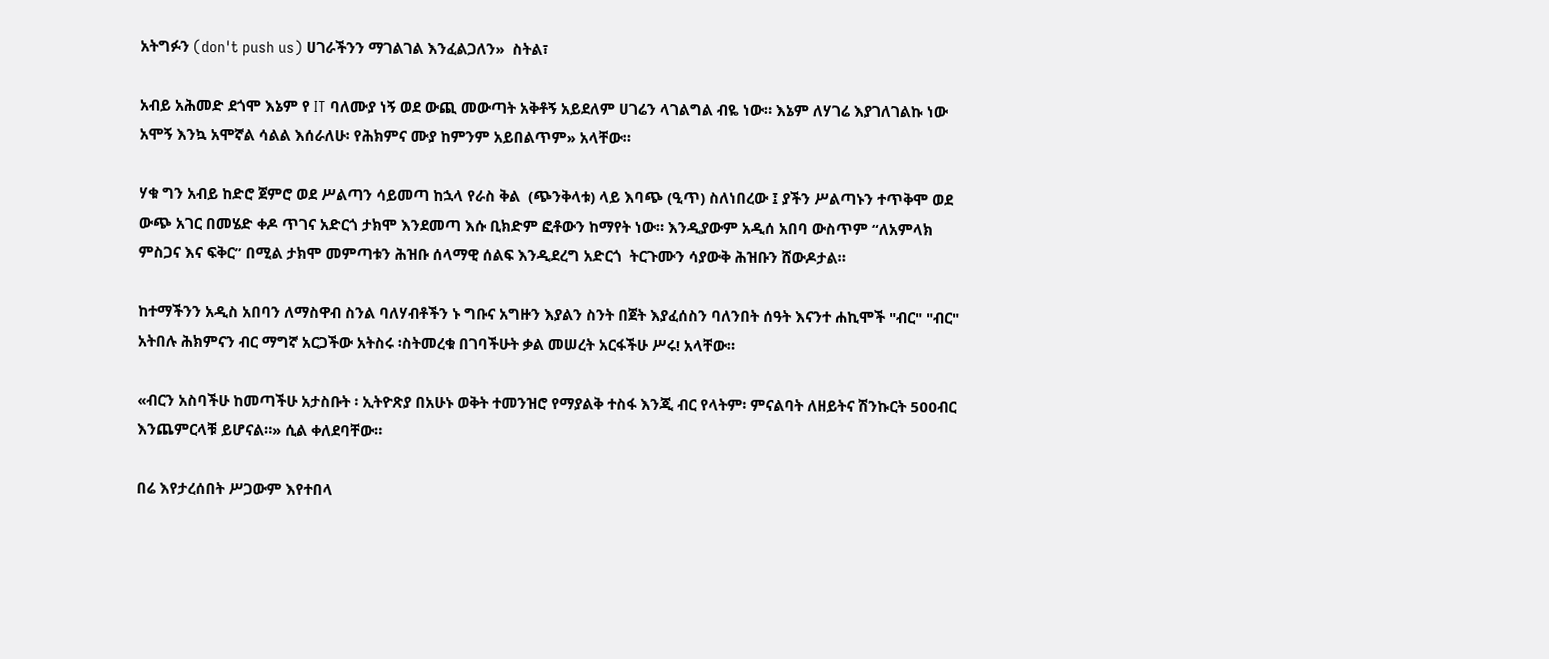አትግፉን (don't push us) ሀገራችንን ማገልገል እንፈልጋለን»  ስትል፣

አብይ አሕመድ ደጎሞ እኔም የ IT ባለሙያ ነኝ ወደ ውጪ መውጣት አቅቶኝ አይደለም ሀገሬን ላገልግል ብዬ ነው። እኔም ለሃገሬ እያገለገልኩ ነው አሞኝ እንኳ አሞኛል ሳልል እሰራለሁ፡ የሕክምና ሙያ ከምንም አይበልጥም» አላቸው።

ሃቁ ግን አብይ ከድሮ ጀምሮ ወደ ሥልጣን ሳይመጣ ከኋላ የራስ ቅል  (ጭንቅላቱ) ላይ እባጭ (ዒጥ) ስለነበረው ፤ ያችን ሥልጣኑን ተጥቅሞ ወደ ውጭ አገር በመሄድ ቀዶ ጥገና አድርጎ ታክሞ እንደመጣ እሱ ቢክድም ፎቶውን ከማየት ነው። እንዲያውም አዲሰ አበባ ውስጥም “ለአምላክ ምስጋና እና ፍቅር” በሚል ታክሞ መምጣቱን ሕዝቡ ሰላማዊ ሰልፍ እንዲደረግ አድርጎ  ትርጉሙን ሳያውቅ ሕዝቡን ሸውዶታል።

ከተማችንን አዲስ አበባን ለማስዋብ ስንል ባለሃብቶችን ኑ ግቡና አግዙን እያልን ስንት በጀት እያፈሰስን ባለንበት ሰዓት እናንተ ሐኪሞች "ብር" "ብር" አትበሉ ሕክምናን ብር ማግኛ አርጋችው አትስሩ ፡ስትመረቁ በገባችሁት ቃል መሠረት አርፋችሁ ሥሩ! አላቸው።

«ብርን አስባችሁ ከመጣችሁ አታስቡት ፡ ኢትዮጽያ በአሁኑ ወቅት ተመንዝሮ የማያልቅ ተስፋ እንጂ ብር የላትም፡ ምናልባት ለዘይትና ሽንኩርት 500ብር  እንጨምርላቹ ይሆናል።» ሲል ቀለደባቸው።

በሬ እየታረሰበት ሥጋውም እየተበላ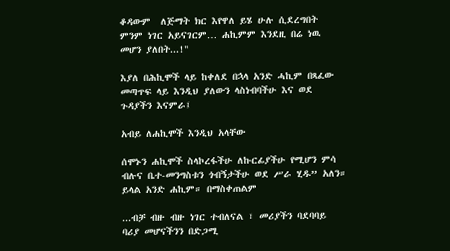ቆዳውም  ለጅማት ክር እየዋለ ይሄ ሁሉ ሲደረግበት ምንም ነገር አይናገርም… ሐኪምም እንደዚ በሬ ነዉ መሆን ያለበት...!"

እያለ በሕኪሞች ላይ ከቀለደ በኋላ አንድ ሓኪም በጻፈው መጣጥፍ ላይ እንዲህ ያለውን ላስነብባችሁ እና ወደ ጉዳያችን እናምራ፤

አብይ ለሐኪሞች እንዲህ አላቸው

ሰሞኑን ሐኪሞች ስላኮረፋችሁ ለኩርፊያችሁ የሚሆን ምሳ ብሉና ቤተ-መንግስቱን ጎብኝታችሁ ወደ ሥራ ሂዱ” አለን። ይላል አንድ ሐኪም። በማስቀጠልም

...ብቻ ብዙ ብዙ ነገር ተብለናል ፣ መሪያችን ባደባባይ ባሪያ መሆናችንን በድጋሚ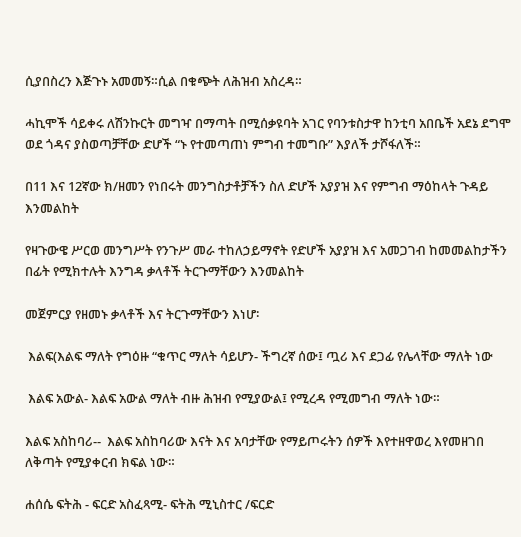ሲያበስረን እጅጉኑ አመመኝ።ሲል በቁጭት ለሕዝብ አስረዳ።

ሓኪሞች ሳይቀሩ ለሽንኩርት መግዣ በማጣት በሚሰቃዩባት አገር የባንቱስታዋ ከንቲባ አበቤች አደኔ ደግሞ ወደ ጎዳና ያስወጣቻቸው ድሆች “ኑ የተመጣጠነ ምግብ ተመግቡ” እያለች ታሾፋለች።

በ11 እና 12ኛው ክ/ዘመን የነበሩት መንግስታቶቻችን ስለ ድሆች አያያዝ እና የምግብ ማዕከላት ጉዳይ እንመልከት

የዛጉውዌ ሥርወ መንግሥት የንጉሥ መራ ተከለኃይማኖት የድሆች አያያዝ እና አመጋገብ ከመመልከታችን በፊት የሚክተሉት እንግዳ ቃላቶች ትርጉማቸውን እንመልከት

መጀምርያ የዘመኑ ቃላቶች እና ትርጉማቸውን እነሆ፡

 እልፍ(እልፍ ማለት የግዕዙ “ቁጥር ማለት ሳይሆን- ችግረኛ ሰው፤ ጧሪ እና ደጋፊ የሌላቸው ማለት ነው

 እልፍ አውል- እልፍ አውል ማለት ብዙ ሕዝብ የሚያውል፤ የሚረዳ የሚመግብ ማለት ነው።

እልፍ አስከባሪ--  እልፍ አስከባሪው እናት እና አባታቸው የማይጦሩትን ሰዎች እየተዘዋወረ እየመዘገበ ለቅጣት የሚያቀርብ ክፍል ነው።

ሐሰሴ ፍትሕ - ፍርድ አስፈጻሚ- ፍትሕ ሚኒስተር /ፍርድ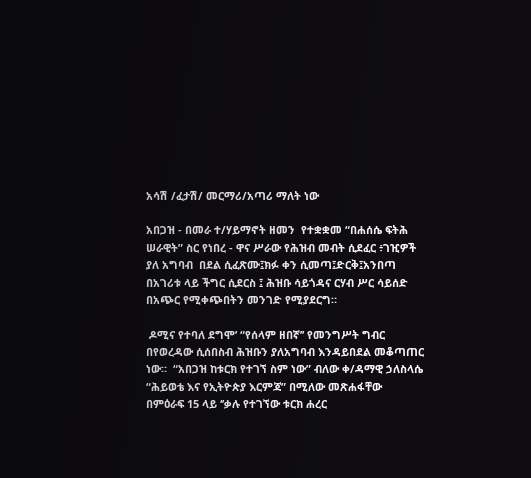አሳሽ /ፈታሽ/ መርማሪ/አጣሪ ማለት ነው

አበጋዝ - በመራ ተ/ሃይማኖት ዘመን  የተቋቋመ “በሐሰሴ ፍትሕ ሠራዊት” ስር የነበረ - ዋና ሥራው የሕዝብ መብት ሲደፈር ፥ገዢዎች ያለ አግባብ  በደል ሲፈጽሙ፤ክፉ ቀን ሲመጣ፤ድርቅ፤አንበጣ በአገሪቱ ላይ ችግር ሲደርስ ፤ ሕዝቡ ሳይጎዳና ርሃብ ሥር ሳይሰድ በአጭር የሚቀጭበትን መንገድ የሚያደርግ።

 ዶሚና የተባለ ደግሞ’ “የሰላም ዘበኛ’’ የመንግሥት ግብር በየወረዳው ሲሰበስብ ሕዝቡን ያለአግባብ እንዳይበደል መቆጣጠር ነው።  “አበጋዝ ከቱርክ የተገኘ ስም ነው” ብለው ቀ/ዳማዊ ኃለስላሴ “ሕይወቴ እና የኢትዮጵያ እርምጃ” በሚለው መጽሐፋቸው  በምዕራፍ 15 ላይ ‘’ቃሉ የተገኘው ቱርክ ሐረር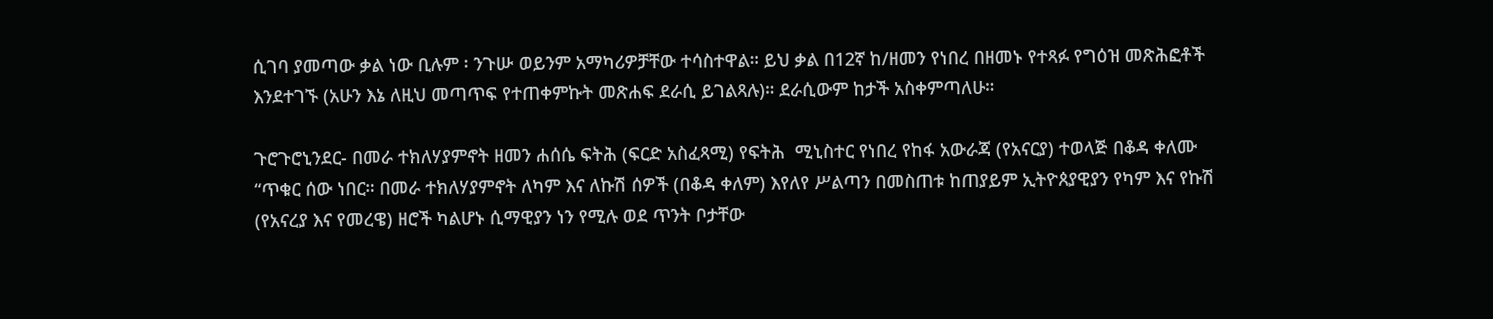ሲገባ ያመጣው ቃል ነው ቢሉም ፡ ንጉሡ ወይንም አማካሪዎቻቸው ተሳስተዋል። ይህ ቃል በ12ኛ ከ/ዘመን የነበረ በዘመኑ የተጻፉ የግዕዝ መጽሕፎቶች እንደተገኙ (አሁን እኔ ለዚህ መጣጥፍ የተጠቀምኩት መጽሐፍ ደራሲ ይገልጻሉ)። ደራሲውም ከታች አስቀምጣለሁ።

ጉሮጉሮኒንደር- በመራ ተክለሃያምኖት ዘመን ሐሰሴ ፍትሕ (ፍርድ አስፈጻሚ) የፍትሕ  ሚኒስተር የነበረ የከፋ አውራጃ (የአናርያ) ተወላጅ በቆዳ ቀለሙ “ጥቁር ሰው ነበር። በመራ ተክለሃያምኖት ለካም እና ለኩሽ ሰዎች (በቆዳ ቀለም) እየለየ ሥልጣን በመስጠቱ ከጠያይም ኢትዮጰያዊያን የካም እና የኩሽ (የአናረያ እና የመረዌ) ዘሮች ካልሆኑ ሲማዊያን ነን የሚሉ ወደ ጥንት ቦታቸው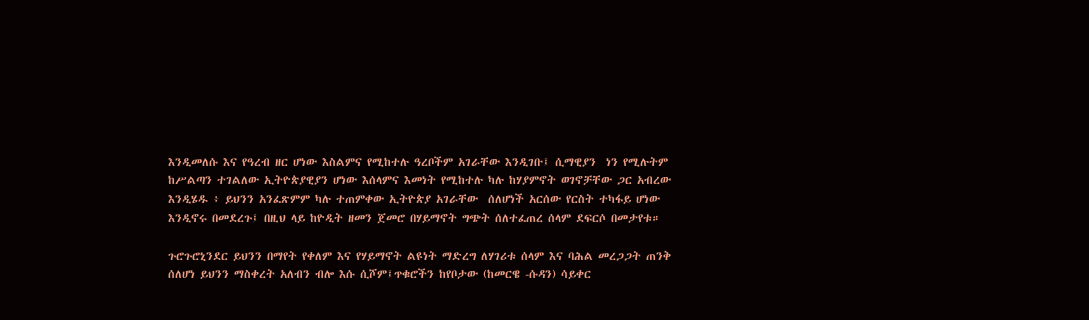እንዲመለሱ እና የዓረብ ዘር ሆነው እስልምና የሚከተሉ ዓረቦችም አገራቸው እንዲገቡ፤ ሲማዊያን  ነን የሚሉትም  ከሥልጣን ተገልለው ኢትዮጵያዊያን ሆነው እሰላምና እመነት የሚከተሉ ካሉ ከሃያምኖት ወገኖቻቸው ጋር አብረው እንዲሄዱ ፥ ይህንን አንፈጽምም ካሉ ተጠምቀው ኢትዮጵያ አገራቸው  ሰለሆነች አርሰው የርስት ተካፋይ ሆነው  እንዲኖሩ በመደረጉ፤ በዚህ ላይ ከዮዲት ዘመን ጀመሮ በሃይማኖት ግጭት ሰለተፈጠረ ሰላም ደፍርሶ በመታየቱ።

ጉሮጉሮኒንደር ይህንን በማየት የቀለም እና የሃይማኖት ልዩነት ማድረግ ለሃገሪቱ ሰላም እና ባሕል መረጋጋት ጠንቅ ሰለሆነ ይህንን ማስቀረት አለብን ብሎ እሱ ሲሾም፤ጥቁሮችን ከየቦታው (ከመርዌ -ሱዳን) ሳይቀር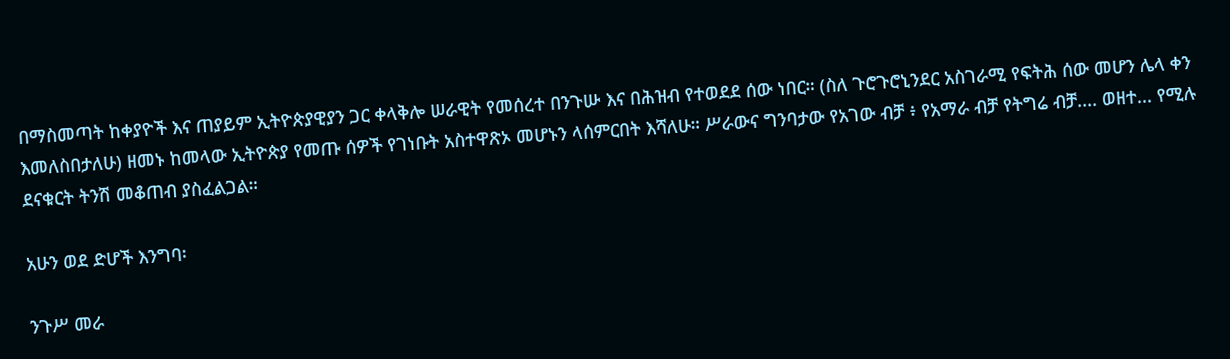በማስመጣት ከቀያዮች እና ጠያይም ኢትዮጵያዊያን ጋር ቀላቅሎ ሠራዊት የመሰረተ በንጉሡ እና በሕዝብ የተወደደ ሰው ነበር። (ስለ ጉሮጉሮኒንደር አስገራሚ የፍትሕ ሰው መሆን ሌላ ቀን እመለስበታለሁ) ዘመኑ ከመላው ኢትዮጵያ የመጡ ሰዎች የገነቡት አስተዋጽኦ መሆኑን ላሰምርበት እሻለሁ። ሥራውና ግንባታው የአገው ብቻ ፥ የአማራ ብቻ የትግሬ ብቻ.... ወዘተ... የሚሉ ደናቁርት ትንሽ መቆጠብ ያስፈልጋል።

አሁን ወደ ድሆች እንግባ፡

ንጉሥ መራ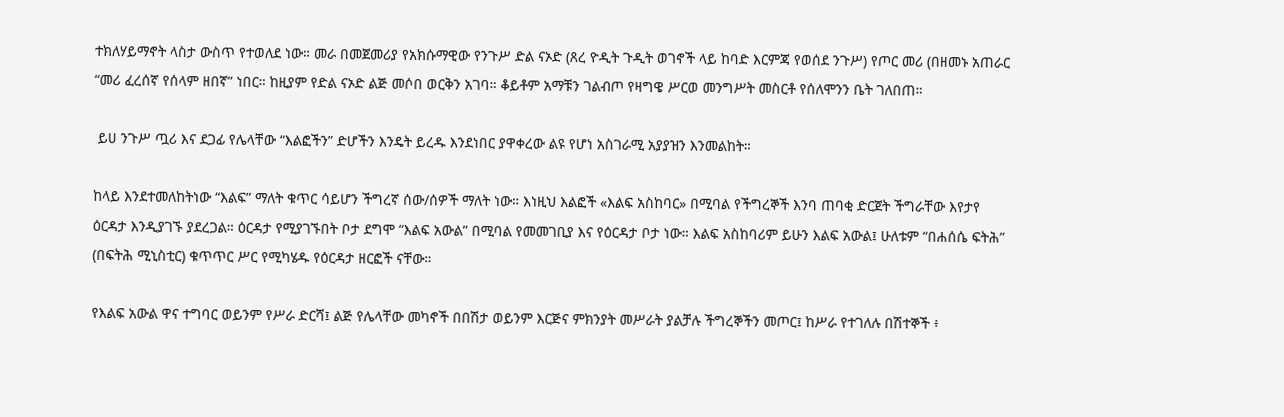ተክለሃይማኖት ላስታ ውስጥ የተወለደ ነው። መራ በመጀመሪያ የአክሱማዊው የንጉሥ ድል ናኦድ (ጸረ ዮዲት ጉዲት ወገኖች ላይ ከባድ እርምጃ የወሰደ ንጉሥ) የጦር መሪ (በዘመኑ አጠራር “መሪ ፈረሰኛ የሰላም ዘበኛ” ነበር። ከዚያም የድል ናኦድ ልጅ መሶበ ወርቅን አገባ። ቆይቶም አማቹን ገልብጦ የዛግዌ ሥርወ መንግሥት መስርቶ የሰለሞንን ቤት ገለበጠ።

 ይሀ ንጉሥ ጧሪ እና ደጋፊ የሌላቸው “እልፎችን” ድሆችን እንዴት ይረዱ እንደነበር ያዋቀረው ልዩ የሆነ አስገራሚ አያያዝን እንመልከት።

ከላይ እንደተመለከትነው “እልፍ” ማለት ቁጥር ሳይሆን ችግረኛ ሰው/ሰዎች ማለት ነው። እነዚህ እልፎች «እልፍ አስከባር» በሚባል የችግረኞች እንባ ጠባቂ ድርጀት ችግራቸው እየታየ ዕርዳታ እንዲያገኙ ያደረጋል። ዕርዳታ የሚያገኙበት ቦታ ደግሞ “እልፍ አውል” በሚባል የመመገቢያ እና የዕርዳታ ቦታ ነው። እልፍ አስከባሪም ይሁን እልፍ አውል፤ ሁለቱም “በሐሰሴ ፍትሕ” (በፍትሕ ሚኒስቲር) ቁጥጥር ሥር የሚካሄዱ የዕርዳታ ዘርፎች ናቸው።

የእልፍ አውል ዋና ተግባር ወይንም የሥራ ድርሻ፤ ልጅ የሌላቸው መካኖች በበሽታ ወይንም እርጅና ምክንያት መሥራት ያልቻሉ ችግረኞችን መጦር፤ ከሥራ የተገለሉ በሽተኞች ፥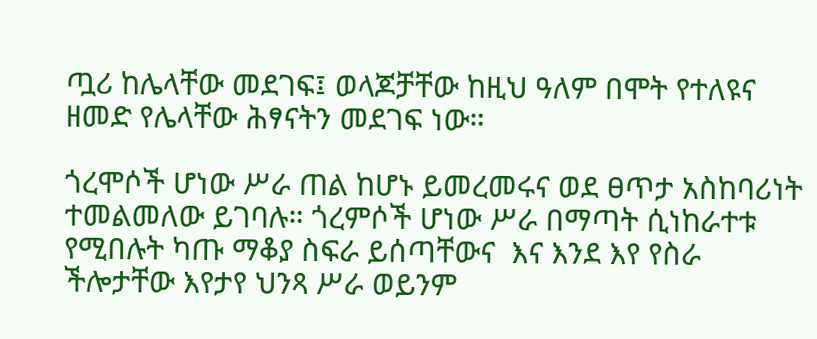ጧሪ ከሌላቸው መደገፍ፤ ወላጆቻቸው ከዚህ ዓለም በሞት የተለዩና ዘመድ የሌላቸው ሕፃናትን መደገፍ ነው።

ጎረሞሶች ሆነው ሥራ ጠል ከሆኑ ይመረመሩና ወደ ፀጥታ አስከባሪነት ተመልመለው ይገባሉ። ጎረምሶች ሆነው ሥራ በማጣት ሲነከራተቱ የሚበሉት ካጡ ማቆያ ስፍራ ይሰጣቸውና  እና እንደ እየ የስራ ችሎታቸው እየታየ ህንጻ ሥራ ወይንም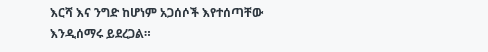እርሻ እና ንግድ ከሆነም አጋሰሶች እየተሰጣቸው እንዲሰማሩ ይደረጋል።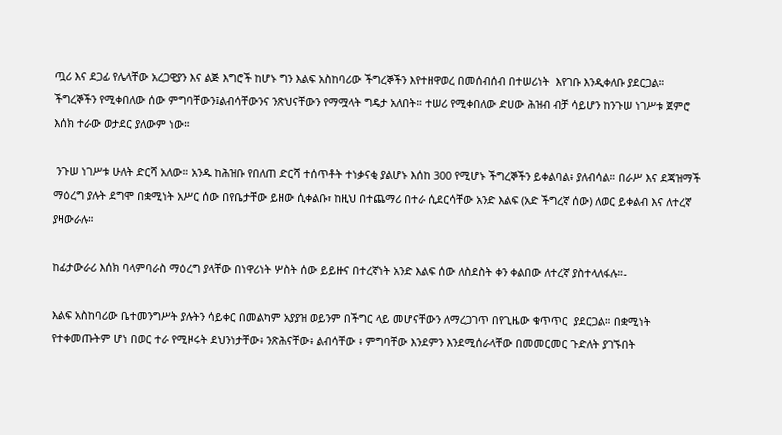ጧሪ እና ደጋፊ የሌላቸው አረጋዊያን እና ልጅ እግሮች ከሆኑ ግን እልፍ አስከባሪው ችግረኞችን እየተዘዋወረ በመሰብሰብ በተሠሪነት  እየገቡ እንዲቀለቡ ያደርጋል። ችግረኞችን የሚቀበለው ሰው ምግባቸውን፤ልብሳቸውንና ንጽህናቸውን የማሟላት ግዴታ አለበት። ተሠሪ የሚቀበለው ድሀው ሕዝብ ብቻ ሳይሆን ከንጉሠ ነገሥቱ ጀምሮ እሰክ ተራው ወታደር ያለውም ነው።

 ንጉሠ ነገሥቱ ሁለት ድርሻ አለው። አንዱ ከሕዝቡ የበለጠ ድርሻ ተሰጥቶት ተነቃናቂ ያልሆኑ እሰከ 300 የሚሆኑ ችግረኞችን ይቀልባል፥ ያለብሳል። በራሥ እና ደጃዝማች ማዕረግ ያሉት ደግሞ በቋሚነት አሥር ሰው በየቤታቸው ይዘው ሲቀልቡ፣ ከዚህ በተጨማሪ በተራ ሲደርሳቸው አንድ እልፍ (አድ ችግረኛ ሰው) ለወር ይቀልብ እና ለተረኛ ያዛውራሉ።

ከፊታውራሪ እሰክ ባላምባራስ ማዕረግ ያላቸው በነዋሪነት ሦስት ሰው ይይዙና በተረኛነት አንድ እልፍ ሰው ለስደስት ቀን ቀልበው ለተረኛ ያስተላለፋሉ።-

እልፍ አስከባሪው ቤተመንግሥት ያሉትን ሳይቀር በመልካም አያያዝ ወይንም በችግር ላይ መሆናቸውን ለማረጋገጥ በየጊዜው ቁጥጥር  ያደርጋል። በቋሚነት የተቀመጡትም ሆነ በወር ተራ የሚዞሩት ደህንነታቸው፥ ንጽሕናቸው፥ ልብሳቸው ፥ ምግባቸው እንደምን እንደሚሰራላቸው በመመርመር ጉድለት ያገኙበት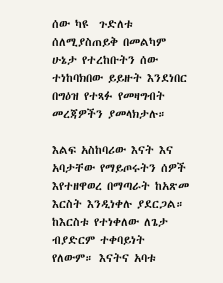ሰው ካዩ  ጉድለቱ ሰለሚያስጠይቅ በመልካም ሁኔታ የተረከቡትን ሰው ተነከባክበው ይይዙት እንደነበር በግዕዝ የተጻፉ የመዛግብት መረጃዎችን ያመላክታሉ።

እልፍ አስከባሪው እናት እና አባታቸው የማይጦሩትን ሰዎች እየተዘዋወረ በማጣራት ከአጽመ እርስት እንዲነቀሉ ያደርጋል። ከእርስቱ የተነቀለው ለጌታ ብያድርም ተቀባይነት የለውም። እናትና አባቱ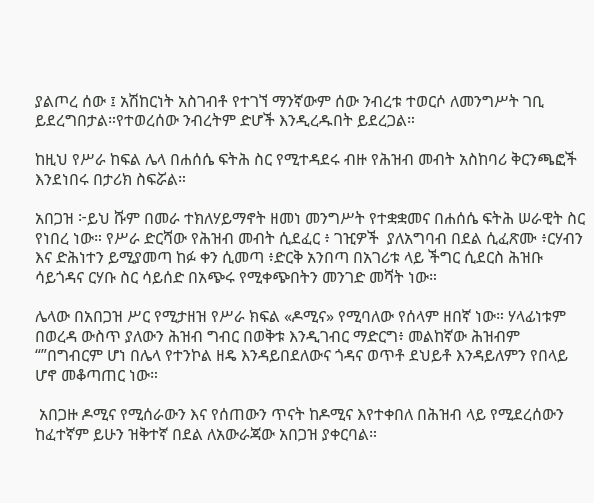ያልጦረ ሰው ፤ አሽከርነት አስገብቶ የተገኘ ማንኛውም ሰው ንብረቱ ተወርሶ ለመንግሥት ገቢ ይደረግበታል።የተወረሰው ንብረትም ድሆች እንዲረዱበት ይደረጋል።

ከዚህ የሥራ ከፍል ሌላ በሐሰሴ ፍትሕ ስር የሚተዳደሩ ብዙ የሕዝብ መብት አስከባሪ ቅርንጫፎች እንደነበሩ በታሪክ ስፍሯል።

አበጋዝ ፦ይህ ሹም በመራ ተክለሃይማኖት ዘመነ መንግሥት የተቋቋመና በሐሰሴ ፍትሕ ሠራዊት ስር የነበረ ነው። የሥራ ድርሻው የሕዝብ መብት ሲደፈር ፥ ገዢዎች  ያለአግባብ በደል ሲፈጽሙ ፥ርሃብን እና ድሕነተን ይሚያመጣ ከፉ ቀን ሲመጣ ፥ድርቅ አንበጣ በአገሪቱ ላይ ችግር ሲደርስ ሕዝቡ ሳይጎዳና ርሃቡ ስር ሳይሰድ በአጭሩ የሚቀጭበትን መንገድ መሻት ነው።

ሌላው በአበጋዝ ሥር የሚታዘዝ የሥራ ክፍል «ዶሚና» የሚባለው የሰላም ዘበኛ ነው። ሃላፊነቱም በወረዳ ውስጥ ያለውን ሕዝብ ግብር በወቅቱ እንዲገብር ማድርግ፥ መልከኛው ሕዝብም “”በግብርም ሆነ በሌላ የተንኮል ዘዴ እንዳይበደለውና ጎዳና ወጥቶ ደህይቶ እንዳይለምን የበላይ ሆኖ መቆጣጠር ነው።

 አበጋዙ ዶሚና የሚሰራውን እና የሰጠውን ጥናት ከዶሚና እየተቀበለ በሕዝብ ላይ የሚደረሰውን ከፈተኛም ይሁን ዝቅተኛ በደል ለአውራጃው አበጋዝ ያቀርባል።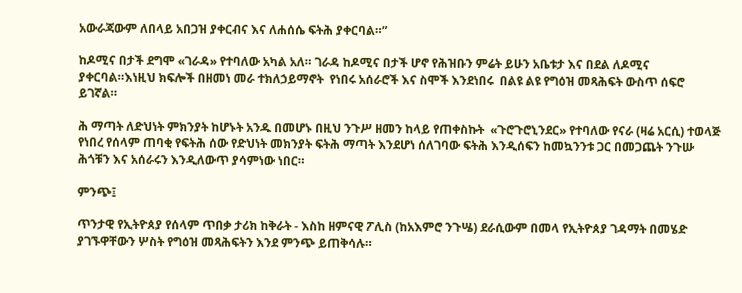አውራጃውም ለበላይ አበጋዝ ያቀርብና እና ለሐሰሴ ፍትሕ ያቀርባል።”

ከዶሚና በታች ደግሞ «ገራዳ» የተባለው አካል አለ። ገራዳ ከዶሚና በታች ሆኖ የሕዝቡን ምሬት ይሁን አቤቱታ እና በደል ለዶሚና ያቀርባል።እነዚህ ክፍሎች በዘመነ መራ ተክለኃይማኖት  የነበሩ አሰራሮች እና ስሞች እንደነበሩ  በልዩ ልዩ የግዕዝ መጻሕፍት ውስጥ ሰፍሮ  ይገኛል።

ሕ ማጣት ለድህነት ምክንያት ከሆኑት አንዱ በመሆኑ በዚህ ንጉሥ ዘመን ከላይ የጠቀስኩት  «ጉሮጉሮኒንደር» የተባለው የናራ (ዛሬ አርሲ) ተወላጅ የነበረ የሰላም ጠባቂ የፍትሕ ሰው የድህነት መክንያት ፍትሕ ማጣት እንደሆነ ሰለገባው ፍትሕ እንዲሰፍን ከመኳንንቱ ጋር በመጋጨት ንጉሡ ሕጎቹን እና አሰራሩን እንዲለውጥ ያሳምነው ነበር።

ምንጭ፤

ጥንታዊ የኢትዮጰያ የሰላም ጥበቃ ታሪክ ከቅራት - እስከ ዘምናዊ ፖሊስ (ከአእምሮ ንጉሤ) ደራሲውም በመላ የኢትዮጰያ ገዳማት በመሄድ ያገኙዋቸውን ሦስት የግዕዝ መጻሕፍትን እንደ ምንጭ ይጠቅሳሉ።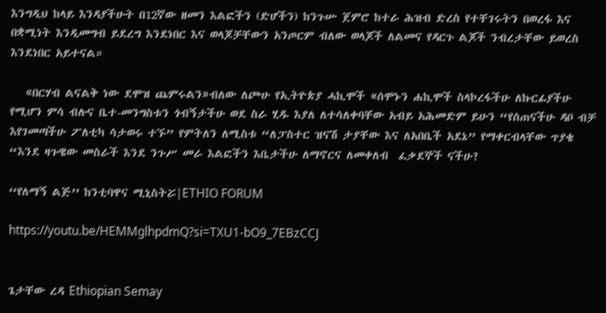እንግዲህ ከላይ እንዳያችሁት በ12ኛው ዘመን እልፎችን (ድሆችን) ከንጉሡ ጀምሮ ከተራ ሕዝብ ድረስ የተቸገሩትን በወረፋ እና በቋሚነት እንዲመግብ ይደረግ እንደነበር እና ወላጆቻቸውን አንጦርም ብለው ወላጆች ለልመና የዳርጉ ልጆች ንብረታቸው ይወረስ እንደነበር አይተናል።

   «በርሃብ ልናልቅ ነው ደሞዝ ጨምሩልን»ብለው ለጮሁ የኢትዮጵያ ሓኪሞች «ሰሞኑን ሐኪሞች ስላኮረፋችሁ ለኩርፊያችሁ የሚሆን ምሳ ብሉና ቤተ-መንግስቱን ጎብኝታችሁ ወደ ስራ ሂዱ እያለ ለተሳለቀባቸው አብይ አሕመድም ይሁን “የሰጠናችሁ ዳቦ ብቻ እየገመጣችሁ ፖለቲካ ሳታወሩ ተኙ” የምትለን ለሚስቱ “ለፓስተር ዝናሽ ታያቸው እና ለአበቤች አደኔ” የማቀርብላቸው ጥያቄ “እንደ ዛጉዌው መስራች እንደ ንጉሥ መራ እልፎችን እቤታችሁ ለማኖርና ለመቀለብ  ፈቃደኞች ናችሁ?

‘‘የለማኝ ልጅ’’ ከንቲባዋና ሚኒስትሯ|ETHIO FORUM

https://youtu.be/HEMMglhpdmQ?si=TXU1-bO9_7EBzCCJ


ጌታቸው ረዳ Ethiopian Semay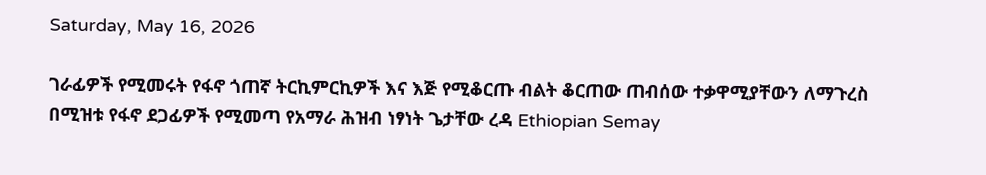Saturday, May 16, 2026

ገራፊዎች የሚመሩት የፋኖ ጎጠኛ ትርኪምርኪዎች እና እጅ የሚቆርጡ ብልት ቆርጠው ጠብሰው ተቃዋሚያቸውን ለማጉረስ በሚዝቱ የፋኖ ደጋፊዎች የሚመጣ የአማራ ሕዝብ ነፃነት ጌታቸው ረዳ Ethiopian Semay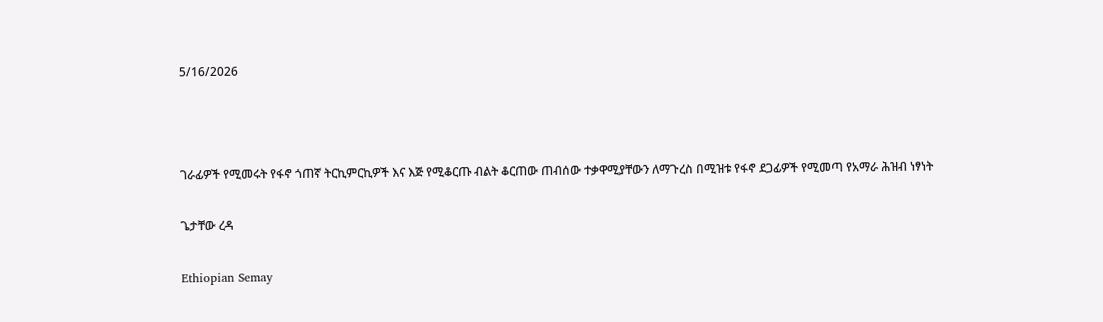5/16/2026



ገራፊዎች የሚመሩት የፋኖ ጎጠኛ ትርኪምርኪዎች እና እጅ የሚቆርጡ ብልት ቆርጠው ጠብሰው ተቃዋሚያቸውን ለማጉረስ በሚዝቱ የፋኖ ደጋፊዎች የሚመጣ የአማራ ሕዝብ ነፃነት

ጌታቸው ረዳ

Ethiopian Semay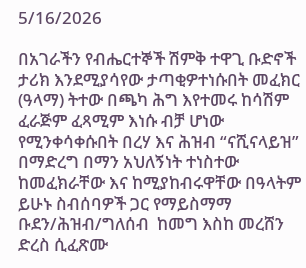5/16/2026

በአገራችን የብሔርተኞች ሽምቅ ተዋጊ ቡድኖች ታሪክ እንደሚያሳየው ታጣቂዎተነሱበት መፈክር (ዓላማ) ትተው በጫካ ሕግ እየተመሩ ከሳሽም ፈራጅም ፈጻሚም እነሱ ብቻ ሆነው የሚንቀሳቀሱበት በረሃ እና ሕዝብ “ናሺናላይዝ” በማድረግ በማን አህለኝነት ተነስተው ከመፈክራቸው እና ከሚያከብሩዋቸው በዓላትም ይሁኑ ስብሰባዎች ጋር የማይስማማ ቡደን/ሕዝብ/ግለሰብ  ከመግ እስከ መረሸን ድረስ ሲፈጽሙ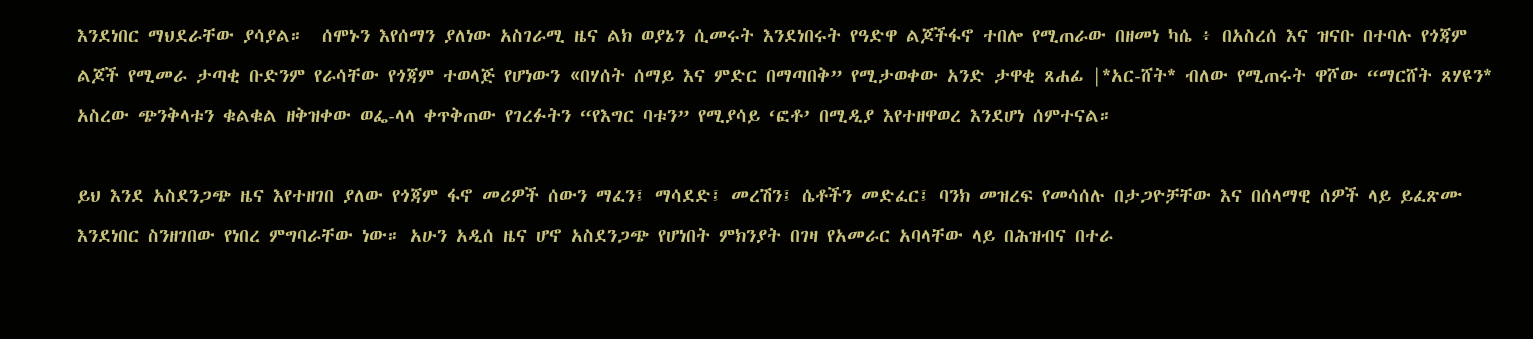እንደነበር ማህደራቸው ያሳያል።  ሰሞኑን እየሰማን ያለነው አስገራሚ ዜና ልክ ወያኔን ሲመሩት እንደነበሩት የዓድዋ ልጆችፋኖ ተበሎ የሚጠራው በዘመነ ካሴ ፥ በአስረሰ እና ዝናቡ በተባሉ የጎጃም ልጆች የሚመራ ታጣቂ ቡድንም የራሳቸው የጎጃም ተወላጅ የሆነውን «በሃሰት ሰማይ እና ምድር በማጣበቅ” የሚታወቀው አንድ ታዋቂ ጸሐፊ |*አር-ሸት* ብለው የሚጠሩት ዋሾው “ማርሸት ጸሃዩን* አስረው ጭንቅላቱን ቁልቁል ዘቅዝቀው ወፌ-ላላ ቀጥቅጠው የገረፉትን “የእግር ባቱን” የሚያሳይ ‘ፎቶ’ በሚዲያ እየተዘዋወረ እንደሆነ ሰምተናል።

ይህ እንደ አስደንጋጭ ዜና እየተዘገበ ያለው የጎጃም ፋኖ መሪዎች ሰውን ማፈን፤ ማሳደድ፤ መረሽን፤ ሴቶችን መድፈር፤ ባንክ መዝረፍ የመሳሰሉ በታጋዮቻቸው እና በሰላማዊ ሰዎች ላይ ይፈጽሙ እንደነበር ስንዘገበው የነበረ ምግባራቸው ነው። አሁን አዲሰ ዜና ሆኖ አስደንጋጭ የሆነበት ምክንያት በገዛ የአመራር አባላቸው ላይ በሕዝብና በተራ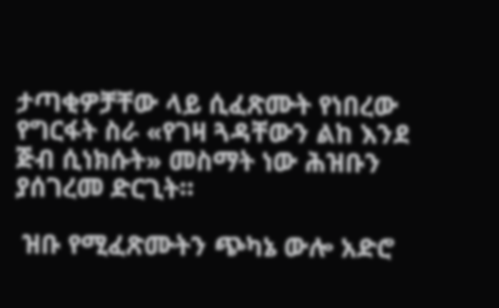ታጣቂዎቻቸው ላይ ሲፈጽሙት የነበረው የግርፋት ስራ «የገዛ ጓዳቸውን ልከ እንደ ጅብ ሲነክሱት» መስማት ነው ሕዝቡን ያሰገረመ ድርጊት።

 ዝቡ የሚፈጽሙትን ጭካኔ ውሎ አድሮ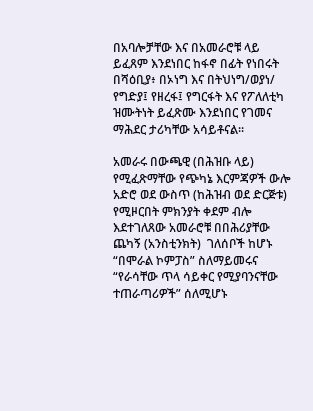በአባሎቻቸው እና በአመራሮቹ ላይ ይፈጸም እንደነበር ከፋኖ በፊት የነበሩት በሻዕቢያ፥ በኦነግ እና በትህነግ/ወያነ/ የግድያ፤ የዘረፋ፤ የግርፋት እና የፖለለቲካ ዝሙትነት ይፈጽሙ እንደነበር የገመና ማሕደር ታሪካቸው አሳይቶናል።

አመራሩ በውጫዊ (በሕዝቡ ላይ) የሚፈጽማቸው የጭካኔ እርምጃዎች ውሎ አድሮ ወደ ውስጥ (ከሕዝብ ወደ ድርጅቱ) የሚዞርበት ምክንያት ቀደም ብሎ እደተገለጸው አመራሮቹ በበሕሪያቸው ጨካኝ (አንስቲንክት)  ገለሰቦች ከሆኑ “በሞራል ኮምፓስ” ስለማይመሩና “የራሳቸው ጥላ ሳይቀር የሚያባንናቸው ተጠራጣሪዎች” ሰለሚሆኑ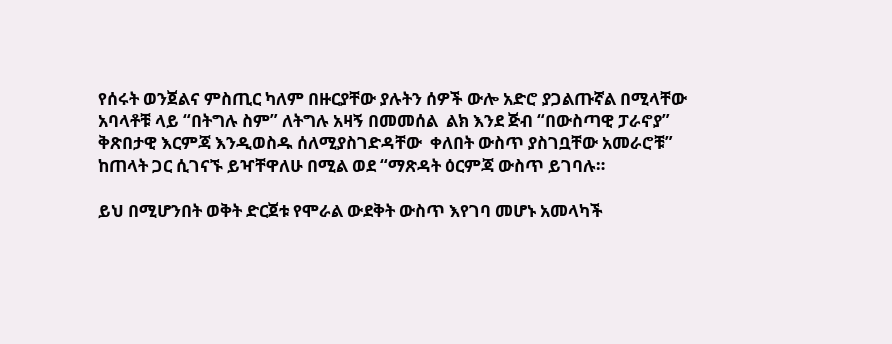የሰሩት ወንጀልና ምስጢር ካለም በዙርያቸው ያሉትን ሰዎች ውሎ አድሮ ያጋልጡኛል በሚላቸው አባላቶቹ ላይ “በትግሉ ስም” ለትግሉ አዛኝ በመመሰል  ልክ እንደ ጅብ “በውስጣዊ ፓራኖያ” ቅጽበታዊ እርምጃ እንዲወስዱ ሰለሚያስገድዳቸው  ቀለበት ውስጥ ያስገቧቸው አመራሮቹ” ከጠላት ጋር ሲገናኙ ይዣቸዋለሁ በሚል ወደ “ማጽዳት ዕርምጃ ውስጥ ይገባሉ።

ይህ በሚሆንበት ወቅት ድርጀቱ የሞራል ውደቅት ውስጥ እየገባ መሆኑ አመላካች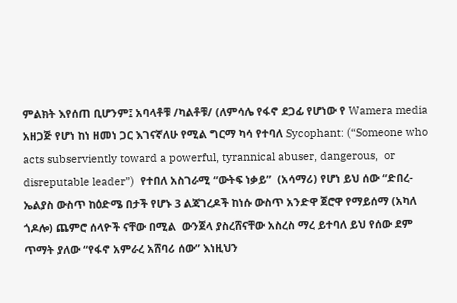ምልክት እየሰጠ ቢሆንም፤ አባላቶቹ /ካልቶቹ/ (ለምሳሌ የፋኖ ደጋፊ የሆነው የ Wamera media አዘጋጅ የሆነ ከነ ዘመነ ጋር እገናኛለሁ የሚል ግርማ ካሳ የተባለ Sycophant: (“Someone who acts subserviently toward a powerful, tyrannical abuser, dangerous,  or disreputable leader”)  የተበለ አስገራሚ “ውትፍ ነቃይ”  (አሳማሪ) የሆነ ይህ ሰው “ድበረ-ኤልያስ ውስጥ ከዕድሜ በታች የሆኑ 3 ልጃገረዶች ከነሱ ውስጥ አንድዋ ጀሮዋ የማይሰማ (አካለ ጎዶሎ) ጨምሮ ሰላዮች ናቸው በሚል  ውንጀላ ያስረሸናቸው አስረስ ማረ ይተባለ ይህ የሰው ደም ጥማት ያለው “የፋኖ አምራረ አሸባሪ ሰው” እነዚህን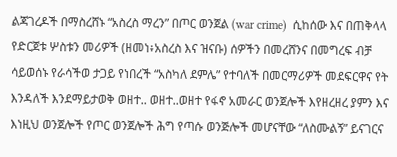ልጃገረዶች በማስረሸኑ “አስረስ ማረን” በጦር ወንጀል (war crime)  ሲከሰው እና በጠቅላላ የድርጀቱ ሦስቱን መሪዎች (ዘመነ፥አስረስ እና ዝናቡ) ሰዎችን በመረሸንና በመግረፍ ብቻ ሳይወሰኑ የራሳችወ ታጋይ የነበረች “አስካለ ደምሌ” የተባለች በመርማሪዎች መደፍርዋና የት እንዳለች እንደማይታወቅ ወዘተ.. ወዘተ..ወዘተ የፋኖ አመራር ወንጀሎች እየዘረዘረ ያምን እና እነዚህ ወንጀሎች የጦር ወንጀሎች ሕግ የጣሱ ወንጅሎች መሆናቸው “ለስሙልኝ” ይናገርና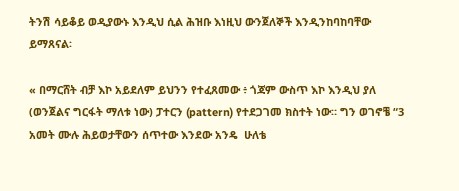ትንሽ ሳይቆይ ወዲያውኑ እንዲህ ሲል ሕዝቡ እነዚህ ውንጀለኞች እንዲንከባከባቸው ይማጸናል፡

« በማርሸት ብቻ እኮ አይደለም ይህንን የተፈጸመው ፥ ጎጃም ውስጥ እኮ እንዲህ ያለ (ወንጀልና ግርፋት ማለቱ ነው) ፓተርን (pattern) የተደጋገመ ክስተት ነው። ግን ወገኖቼ “3 አመት ሙሉ ሕይወታቸውን ሰጥተው እንደው አንዴ  ሁለቴ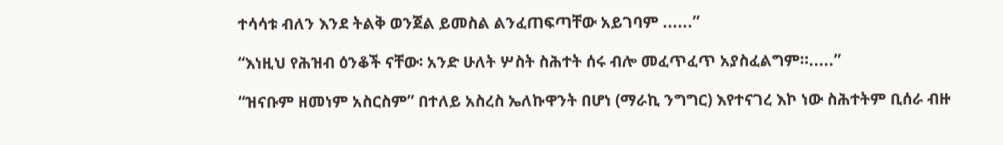ተሳሳቱ ብለን እንደ ትልቅ ወንጀል ይመስል ልንፈጠፍጣቸው አይገባም ......”

“እነዚህ የሕዝብ ዕንቆች ናቸው፡ አንድ ሁለት ሦስት ስሕተት ሰሩ ብሎ መፈጥፈጥ አያስፈልግም።.....”

“ዝናቡም ዘመነም አስርስም” በተለይ አስረስ ኤለኩዋንት በሆነ (ማራኪ ንግግር) እየተናገረ እኮ ነው ስሕተትም ቢሰራ ብዙ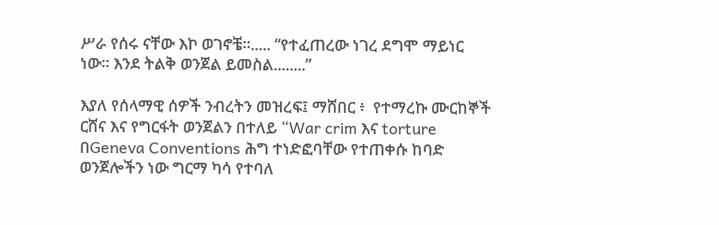ሥራ የሰሩ ናቸው እኮ ወገኖቼ።..... “የተፈጠረው ነገረ ደግሞ ማይነር ነው። እንደ ትልቅ ወንጀል ይመስል........”

እያለ የሰላማዊ ሰዎች ንብረትን መዝረፍ፤ ማሸበር ፥  የተማረኩ ሙርከኞች ርሸና እና የግርፋት ወንጀልን በተለይ “War crim እና torture በGeneva Conventions ሕግ ተነድፎባቸው የተጠቀሱ ከባድ ወንጀሎችን ነው ግርማ ካሳ የተባለ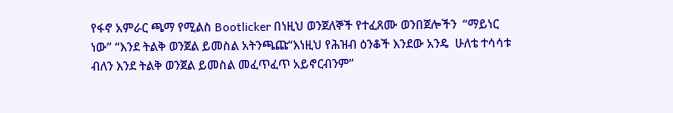የፋኖ አምራር ጫማ የሚልስ Bootlicker በነዚህ ወንጀለኞች የተፈጸሙ ወንበጀሎችን  “ማይነር ነው” “እንደ ትልቅ ወንጀል ይመስል አትንጫጩ“እነዚህ የሕዝብ ዕንቆች እንደው አንዴ  ሁለቴ ተሳሳቱ ብለን እንደ ትልቅ ወንጀል ይመስል መፈጥፈጥ አይኖርብንም”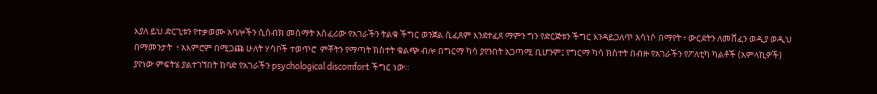እያለ ይህ ድርጊቱን የተቃወሙ አባሎችን ሲስብክ መስማት አስፈሪው የአገራችን ትልቁ ችግር ወንጀል ሲፈጸም እንደተፈጸ ማምን ግን የድርጅቱን ችግር እንዳይጋለጥ አሳነሶ በማየት ፥ ውርደትን ለመሸፈን ወዲያ ወዲህ በማመንታት  ፥ አእምሮም በሚጋጩ ሁለት ሃሳቦች ተወጥሮ  ምቾትን የማጣት ክስተት ቁልጭ ብሎ በግርማ ካሳ ያየንበት አጋጣሚ ቢሆንም፤ የግርማ ካሳ ክስተት በብዙ የአገራችን የፖለቲካ ካልቶች (አምላኪዎች) ያየነው ምፍትሄ ያልተገኘበት ከባድ የአገራችን psychological discomfort ችግር ነው።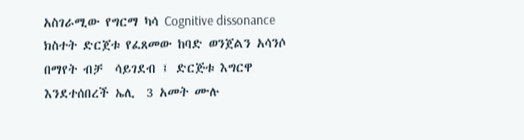አስገራሚው የግርማ ካሳ Cognitive dissonance  ክስተት ድርጀቱ የፈጸመው ከባድ ወንጀልን አሳንሶ በማየት ብቻ  ሳይገደብ ፤ ድርጅቱ እግርዋ እንደተሰበረች ኤሊ  3 አመት ሙሉ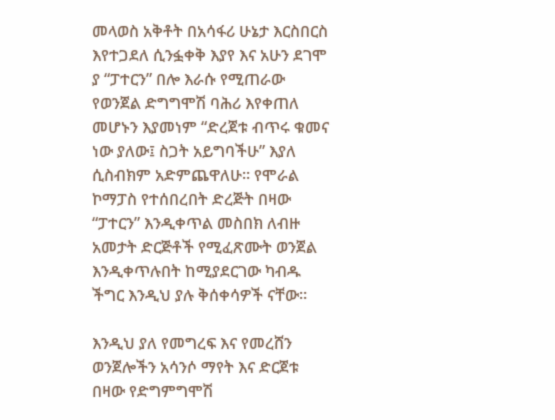መላወስ አቅቶት በአሳፋሪ ሁኔታ እርስበርስ እየተጋደለ ሲንፏቀቅ እያየ እና አሁን ደገሞ ያ “ፓተርን” በሎ እራሱ የሚጠራው የወንጀል ድግግሞሽ ባሕሪ እየቀጠለ መሆኑን እያመነም “ድረጀቱ ብጥሩ ቁመና ነው ያለው፤ ስጋት አይግባችሁ” እያለ ሲስብክም አድምጨዋለሁ። የሞራል ኮማፓስ የተሰበረበት ድረጅት በዛው “ፓተርን” እንዲቀጥል መስበክ ለብዙ አመታት ድርጅቶች የሚፈጽሙት ወንጀል እንዲቀጥሉበት ከሚያደርገው ካብዱ ችግር እንዲህ ያሉ ቅሰቀሳዎች ናቸው።

እንዲህ ያለ የመግረፍ እና የመረሸን ወንጀሎችን አሳንሶ ማየት እና ድርጀቱ በዛው የድግምግሞሽ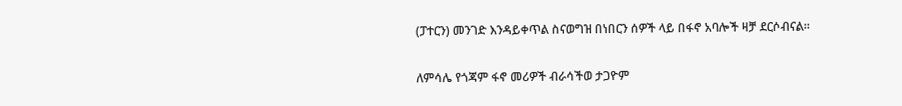(ፓተርን) መንገድ እንዳይቀጥል ስናወግዝ በነበርን ሰዎች ላይ በፋኖ አባሎች ዛቻ ደርሶብናል።

ለምሳሌ የጎጃም ፋኖ መሪዎች ብራሳችወ ታጋዮም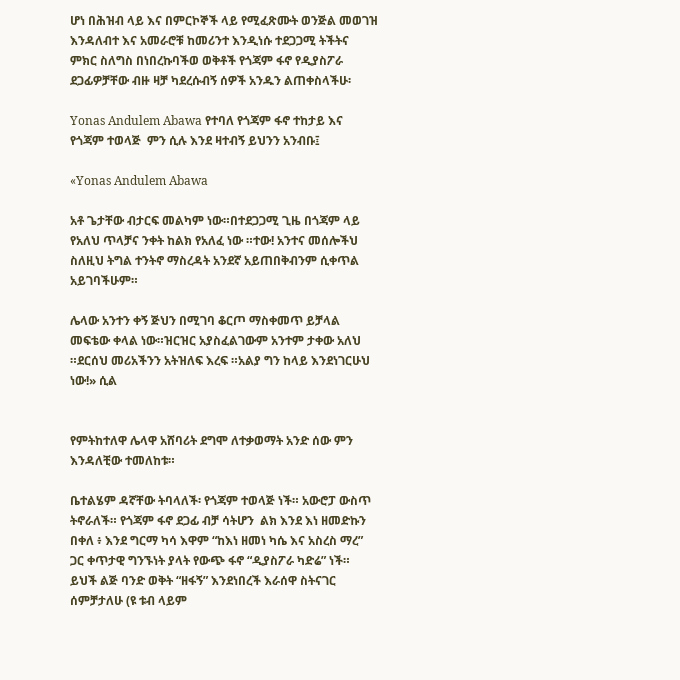ሆነ በሕዝብ ላይ እና በምርኮኞች ላይ የሚፈጽሙት ወንጅል መወገዝ እንዳለብተ እና አመራሮቹ ከመሪንተ እንዲነሱ ተደጋጋሚ ትችትና ምክር ስለግስ በነበረኩባችወ ወቅቶች የጎጃም ፋኖ የዲያስፖራ ደጋፊዎቻቸው ብዙ ዛቻ ካደረሱብኝ ሰዎች አንዱን ልጠቀስላችሁ፡

Yonas Andulem Abawa የተባለ የጎጃም ፋኖ ተከታይ እና የጎጃም ተወላጅ  ምን ሲሉ እንደ ዛተብኝ ይህንን አንብቡ፤

«Yonas Andulem Abawa

አቶ ጌታቸው ብታርፍ መልካም ነው።በተደጋጋሚ ጊዜ በጎጃም ላይ የአለህ ጥላቻና ንቀት ከልክ የአለፈ ነው ።ተው! አንተና መሰሎችህ ስለዚህ ትግል ተንትኖ ማስረዳት አንደኛ አይጠበቅብንም ሲቀጥል አይገባችሁም።

ሌላው አንተን ቀኝ ጅህን በሚገባ ቆርጦ ማስቀመጥ ይቻላል መፍቴው ቀላል ነው።ዝርዝር አያስፈልገውም አንተም ታቀው አለህ ።ደርሰህ መሪአችንን አትዝለፍ እረፍ ።አልያ ግን ከላይ እንደነገርሁህ ነው!» ሲል


የምትከተለዋ ሌላዋ አሸባሪት ደግሞ ለተቃወማት አንድ ሰው ምን እንዳለቺው ተመለከቱ።

ቤተልሄም ዳኛቸው ትባላለች፡ የጎጃም ተወላጅ ነች። አውሮፓ ውስጥ ትኖራለች። የጎጃም ፋኖ ደጋፊ ብቻ ሳትሆን  ልክ እንደ እነ ዘመድኩን በቀለ ፥ እንደ ግርማ ካሳ እዋም “ከእነ ዘመነ ካሴ እና አስረስ ማረ” ጋር ቀጥታዊ ግንኙነት ያላት የውጭ ፋኖ “ዲያስፖራ ካድሬ” ነች። ይህች ልጅ ባንድ ወቅት “ዘፋኝ” እንደነበረች እራሰዋ ስትናገር ሰምቻታለሁ (ዩ ቱብ ላይም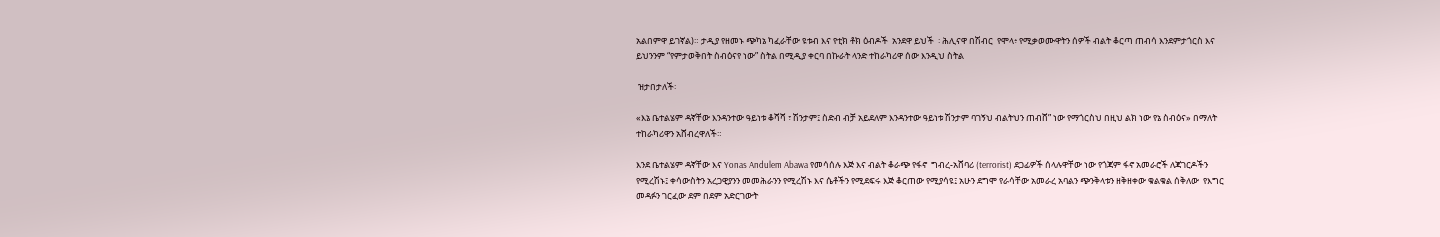አልበምዋ ይገኛል)። ታዲያ የዘመኑ ጭካኔ ካፈራቸው ዩቱብ እና የቲክ ቶክ ዕብዶች  አንደዋ ይህች  ፡ ሕሊናዋ በሽብር  የሞላ፥ የሚቃወሙዋትን ሰዎች ብልት ቆርጣ ጠብሳ እንደምታጎርስ እና ይህንንም “የምታወቅበት ስብዕናየ ነው” ስትል በሚዲያ ቀርባ በኩራት ላንድ ተከራካሪዋ ሰው እንዲህ ስትል

 ዝታበታለች፡

«እኔ ቤተልሄም ዳኛቸው እንዳንተው ዓይነቱ ቆሻሻ ፣ ሽንታም፤ ስድብ ብቻ አይደለም እንዳንተው ዓይነቱ ሽንታም ባገኝህ ብልትህን ጠብሸ” ነው የማጎርስህ በዚህ ልክ ነው የኔ ስብዕና» በማለት ተከራካሪዋን አሸብረዋለች።

እንደ ቤተልሄም ዳኛቸው እና Yonas Andulem Abawa የመሳሰሉ እጅ እና ብልት ቆራጭ የፋኖ  ግብረ-አሸባሪ (terrorist) ደጋፊዎች ሰላሉዋቸው ነው የጎጃም ፋኖ አመራሮች ለጃገርዶችን የሚረሽኑ፤ ቀሳውስትን አረጋዊያንን መመሕራንን የሚረሽኑ እና ሴቶችን የሚደፍሩ እጅ ቆርጠው የሚያሳዩ፤ አሁን ደግሞ የራሳቸው አመራረ አባልን ጭንቅላቱን ዘቅዘቀው ቁልቁል ሰቅለው  የእግር መዳፉን ገርፈው ደም በደም አድርገውት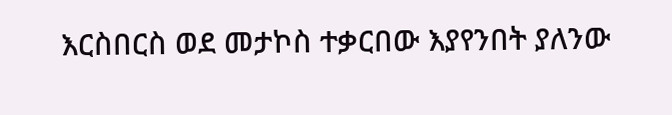እርስበርስ ወደ መታኮስ ተቃርበው እያየንበት ያለንው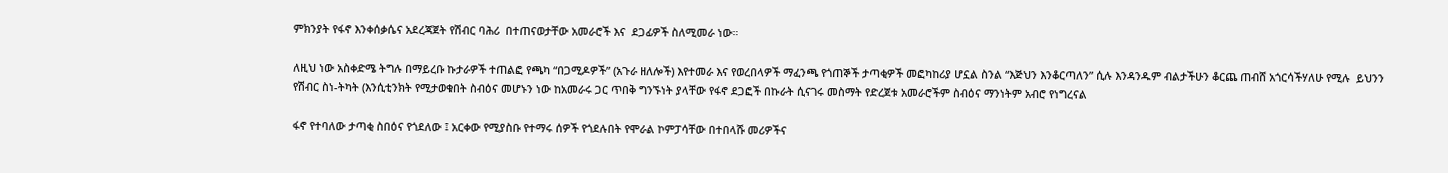ምክንያት የፋኖ እንቀሰቃሴና አደረጃጀት የሽብር ባሕሪ  በተጠናወታቸው አመራሮች እና  ደጋፊዎች ስለሚመራ ነው።

ለዚህ ነው አስቀድሜ ትግሉ በማይረቡ ኩታራዎች ተጠልፎ የጫካ “በጋሚዶዎች” (አጉራ ዘለሎች) እየተመራ እና የወረበላዎች ማፈንጫ የጎጠኞች ታጣቂዎች መፎካከሪያ ሆኗል ስንል “እጅህን እንቆርጣለን” ሲሉ እንዳንዱም ብልታችሁን ቆርጨ ጠብሸ አጎርሳችሃለሁ የሚሉ  ይህንን የሽብር ስነ-ትካት (እንሲቲንክት የሚታወቁበት ስብዕና መሆኑን ነው ከአመራሩ ጋር ጥበቅ ግንኙነት ያላቸው የፋኖ ደጋፎች በኩራት ሲናገሩ መስማት የድረጀቱ አመራሮችም ስብዕና ማንነትም አብሮ የነግረናል

ፋኖ የተባለው ታጣቂ ስበዕና የጎደለው ፤ አርቀው የሚያስቡ የተማሩ ሰዎች የጎደሉበት የሞራል ኮምፓሳቸው በተበላሹ መሪዎችና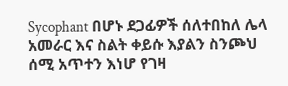Sycophant በሆኑ ደጋፊዎች ሰለተበከለ ሌላ አመራር እና ስልት ቀይሱ እያልን ስንጮህ ሰሚ አጥተን እነሆ የገዛ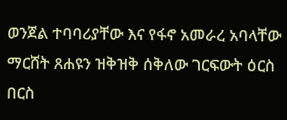ወንጀል ተባባሪያቸው እና የፋኖ አመራረ አባላቸው ማርሸት ጸሐዩን ዝቅዝቅ ሰቅለው ገርፍውት ዕርስ በርስ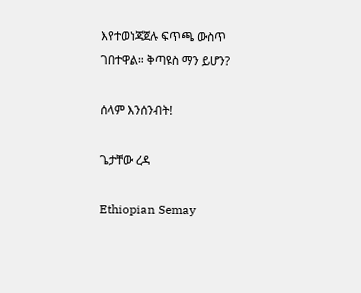እየተወነጃጀሉ ፍጥጫ ውስጥ ገበተዋል። ቅጣዩስ ማን ይሆን?

ሰላም እንሰንብት!

ጌታቸው ረዳ

Ethiopian Semay